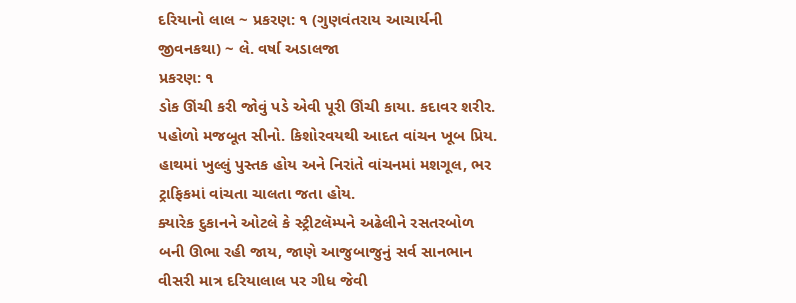દરિયાનો લાલ ~ પ્રકરણ: ૧ (ગુણવંતરાય આચાર્યની જીવનકથા) ~ લે. વર્ષા અડાલજા
પ્રકરણ: ૧
ડોક ઊંચી કરી જોવું પડે એવી પૂરી ઊંચી કાયા. કદાવર શરીર. પહોળો મજબૂત સીનો. કિશોરવયથી આદત વાંચન ખૂબ પ્રિય. હાથમાં ખુલ્લું પુસ્તક હોય અને નિરાંતે વાંચનમાં મશગૂલ, ભર ટ્રાફિકમાં વાંચતા ચાલતા જતા હોય.
ક્યારેક દુકાનને ઓટલે કે સ્ટ્રીટલૅમ્પને અઢેલીને રસતરબોળ બની ઊભા રહી જાય, જાણે આજુબાજુનું સર્વ સાનભાન વીસરી માત્ર દરિયાલાલ પર ગીધ જેવી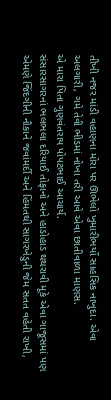તીખી નજર માંડી વહાણના મોરા પર ઊભેલો ખુમારીભર્યો સાહસિક નાખુદા. એવા અલગારી, ગમે તેવી ભીડમાં નોખા તરી આવે એવા છાતીવાળા માણસ.
એ મારા પિતા ગુણવંતરાય પોપટભાઈ આચાર્ય.
સંસારસાગરનાં ભલભલા દરિયાઈ તોફાનો અને હાડોહાડ થથરાવી મૂકે એવા ગાજૂસમાં પણ એમણે જિંદગીની નૌકાને જવાંમર્દી અને હિંમતથી સાગરખેડુની જેમ સતત વહેતી રાખી,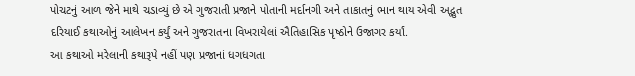પોચટનું આળ જેને માથે ચડાવ્યું છે એ ગુજરાતી પ્રજાને પોતાની મર્દાનગી અને તાકાતનું ભાન થાય એવી અદ્ભુત દરિયાઈ કથાઓનું આલેખન કર્યું અને ગુજરાતના વિખરાયેલાં ઐતિહાસિક પૃષ્ઠોને ઉજાગર કર્યાં.
આ કથાઓ મરેલાની કથારૂપે નહીં પણ પ્રજાનાં ધગધગતા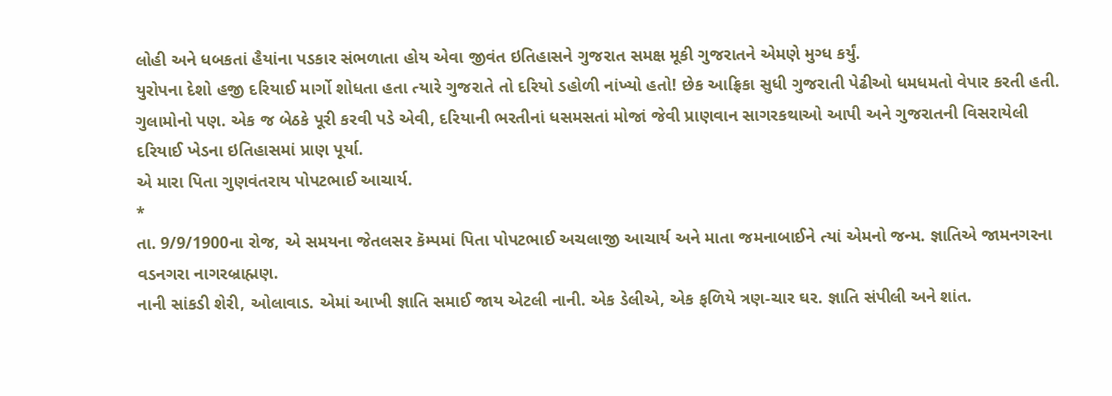લોહી અને ધબકતાં હૈયાંના પડકાર સંભળાતા હોય એવા જીવંત ઇતિહાસને ગુજરાત સમક્ષ મૂકી ગુજરાતને એમણે મુગ્ધ કર્યું.
યુરોપના દેશો હજી દરિયાઈ માર્ગો શોધતા હતા ત્યારે ગુજરાતે તો દરિયો ડહોળી નાંખ્યો હતો! છેક આફ્રિકા સુધી ગુજરાતી પેઢીઓ ધમધમતો વેપાર કરતી હતી. ગુલામોનો પણ. એક જ બેઠકે પૂરી કરવી પડે એવી, દરિયાની ભરતીનાં ધસમસતાં મોજાં જેવી પ્રાણવાન સાગરકથાઓ આપી અને ગુજરાતની વિસરાયેલી દરિયાઈ ખેડના ઇતિહાસમાં પ્રાણ પૂર્યા.
એ મારા પિતા ગુણવંતરાય પોપટભાઈ આચાર્ય.
*
તા. 9/9/1900ના રોજ, એ સમયના જેતલસર કૅમ્પમાં પિતા પોપટભાઈ અચલાજી આચાર્ય અને માતા જમનાબાઈને ત્યાં એમનો જન્મ. જ્ઞાતિએ જામનગરના વડનગરા નાગરબ્રાહ્મણ.
નાની સાંકડી શેરી, ઓલાવાડ. એમાં આખી જ્ઞાતિ સમાઈ જાય એટલી નાની. એક ડેલીએ, એક ફળિયે ત્રણ-ચાર ઘર. જ્ઞાતિ સંપીલી અને શાંત.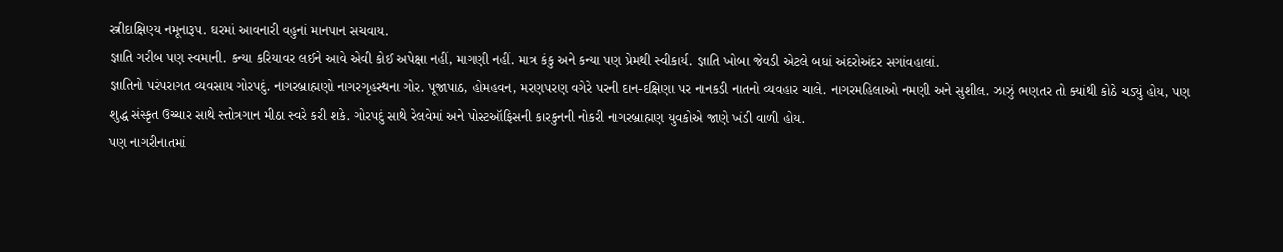સ્ત્રીદાક્ષિણ્ય નમૂનારૂપ. ઘરમાં આવનારી વહુનાં માનપાન સચવાય.
જ્ઞાતિ ગરીબ પણ સ્વમાની. કન્યા કરિયાવર લઈને આવે એવી કોઈ અપેક્ષા નહીં, માગણી નહીં. માત્ર કંકુ અને કન્યા પણ પ્રેમથી સ્વીકાર્ય. જ્ઞાતિ ખોબા જેવડી એટલે બધાં અંદરોઅંદર સગાંવહાલાં.
જ્ઞાતિનો પરંપરાગત વ્યવસાય ગોરપદું. નાગરબ્રાહ્મણો નાગરગૃહસ્થના ગોર. પૂજાપાઠ, હોમહવન, મરણપરણ વગેરે પરની દાન-દક્ષિણા પર નાનકડી નાતનો વ્યવહાર ચાલે. નાગરમહિલાઓ નમણી અને સુશીલ. ઝાઝું ભણતર તો ક્યાંથી કોઠે ચડ્યું હોય, પણ શુદ્ધ સંસ્કૃત ઉચ્ચાર સાથે સ્તોત્રગાન મીઠા સ્વરે કરી શકે. ગોરપદું સાથે રેલવેમાં અને પોસ્ટઑફિસની કારકુનની નોકરી નાગરબ્રાહ્મણ યુવકોએ જાણે ખંડી વાળી હોય.
પણ નાગરીનાતમાં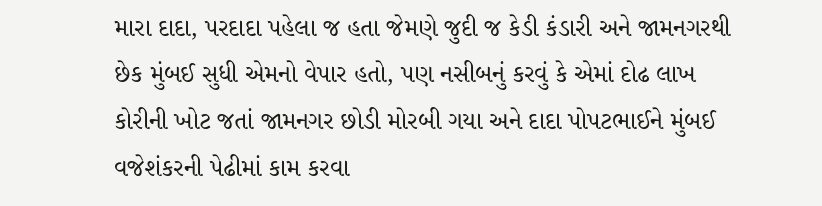મારા દાદા, પરદાદા પહેલા જ હતા જેમણે જુદી જ કેડી કંડારી અને જામનગરથી છેક મુંબઈ સુધી એમનો વેપાર હતો, પણ નસીબનું કરવું કે એમાં દોઢ લાખ કોરીની ખોટ જતાં જામનગર છોડી મોરબી ગયા અને દાદા પોપટભાઈને મુંબઈ વજેશંકરની પેઢીમાં કામ કરવા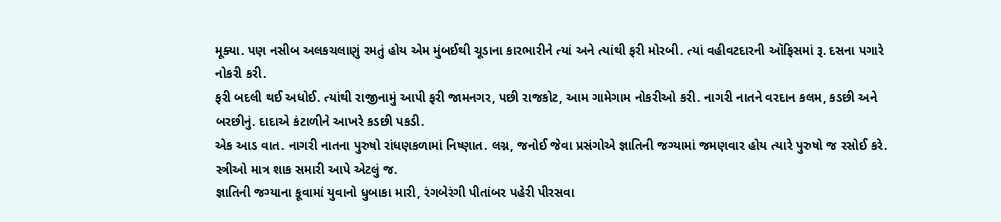મૂક્યા. પણ નસીબ અલકચલાણું રમતું હોય એમ મુંબઈથી ચૂડાના કારભારીને ત્યાં અને ત્યાંથી ફરી મોરબી. ત્યાં વહીવટદારની ઑફિસમાં રૂ. દસના પગારે નોકરી કરી.
ફરી બદલી થઈ અધોઈ. ત્યાંથી રાજીનામું આપી ફરી જામનગર, પછી રાજકોટ, આમ ગામેગામ નોકરીઓ કરી. નાગરી નાતને વરદાન કલમ, કડછી અને બરછીનું. દાદાએ કંટાળીને આખરે કડછી પકડી.
એક આડ વાત. નાગરી નાતના પુરુષો રાંધણકળામાં નિષ્ણાત. લગ્ન, જનોઈ જેવા પ્રસંગોએ જ્ઞાતિની જગ્યામાં જમણવાર હોય ત્યારે પુરુષો જ રસોઈ કરે. સ્ત્રીઓ માત્ર શાક સમારી આપે એટલું જ.
જ્ઞાતિની જગ્યાના કૂવામાં યુવાનો ધુબાકા મારી, રંગબેરંગી પીતાંબર પહેરી પીરસવા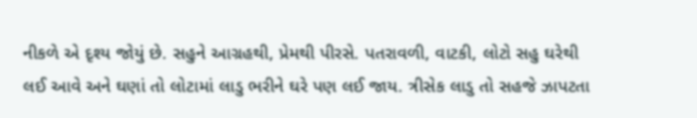નીકળે એ દૃશ્ય જોયું છે. સહુને આગ્રહથી, પ્રેમથી પીરસે. પતરાવળી, વાટકી, લોટો સહુ ઘરેથી લઈ આવે અને ઘણાં તો લોટામાં લાડુ ભરીને ઘરે પણ લઈ જાય. ત્રીસેક લાડુ તો સહજે ઝાપટતા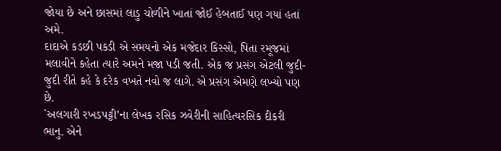જોયા છે અને છાસમાં લાડુ ચોળીને ખાતાં જોઈ હેબતાઈ પણ ગયાં હતાં અમે.
દાદાએ કડછી પકડી એ સમયનો એક મજેદાર કિસ્સો, પિતા રમૂજમાં મલાવીને કહેતા ત્યારે અમને મજા પડી જતી. એક જ પ્રસંગ એટલી જુદી-જુદી રીતે કહે કે દરેક વખતે નવો જ લાગે. એ પ્રસંગ એમણે લખ્યો પણ છે.
`અલગારી રખડપટ્ટી’ના લેખક રસિક ઝવેરીની સાહિત્યરસિક દીકરી ભાનુ. એને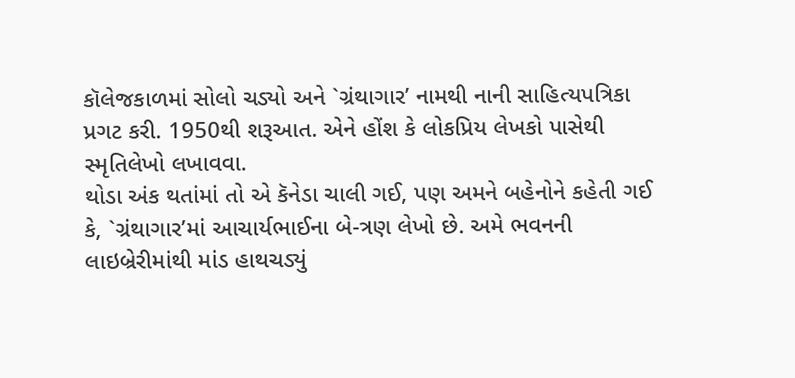કૉલેજકાળમાં સોલો ચડ્યો અને `ગ્રંથાગાર’ નામથી નાની સાહિત્યપત્રિકા પ્રગટ કરી. 1950થી શરૂઆત. એને હોંશ કે લોકપ્રિય લેખકો પાસેથી સ્મૃતિલેખો લખાવવા.
થોડા અંક થતાંમાં તો એ કૅનેડા ચાલી ગઈ, પણ અમને બહેનોને કહેતી ગઈ કે, `ગ્રંથાગાર’માં આચાર્યભાઈના બે-ત્રણ લેખો છે. અમે ભવનની લાઇબ્રેરીમાંથી માંડ હાથચડ્યું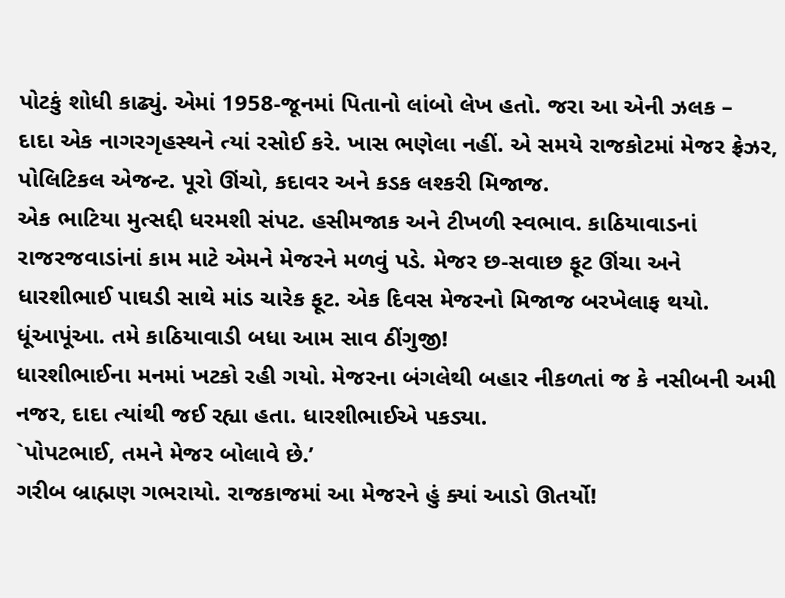પોટકું શોધી કાઢ્યું. એમાં 1958-જૂનમાં પિતાનો લાંબો લેખ હતો. જરા આ એની ઝલક –
દાદા એક નાગરગૃહસ્થને ત્યાં રસોઈ કરે. ખાસ ભણેલા નહીં. એ સમયે રાજકોટમાં મેજર ફ્રેઝર, પોલિટિકલ એજન્ટ. પૂરો ઊંચો, કદાવર અને કડક લશ્કરી મિજાજ.
એક ભાટિયા મુત્સદ્દી ધરમશી સંપટ. હસીમજાક અને ટીખળી સ્વભાવ. કાઠિયાવાડનાં રાજરજવાડાંનાં કામ માટે એમને મેજરને મળવું પડે. મેજર છ-સવાછ ફૂટ ઊંચા અને ધારશીભાઈ પાઘડી સાથે માંડ ચારેક ફૂટ. એક દિવસ મેજરનો મિજાજ બરખેલાફ થયો. ધૂંઆપૂંઆ. તમે કાઠિયાવાડી બધા આમ સાવ ઠીંગુજી!
ધારશીભાઈના મનમાં ખટકો રહી ગયો. મેજરના બંગલેથી બહાર નીકળતાં જ કે નસીબની અમી નજર, દાદા ત્યાંથી જઈ રહ્યા હતા. ધારશીભાઈએ પકડ્યા.
`પોપટભાઈ, તમને મેજર બોલાવે છે.’
ગરીબ બ્રાહ્મણ ગભરાયો. રાજકાજમાં આ મેજરને હું ક્યાં આડો ઊતર્યો!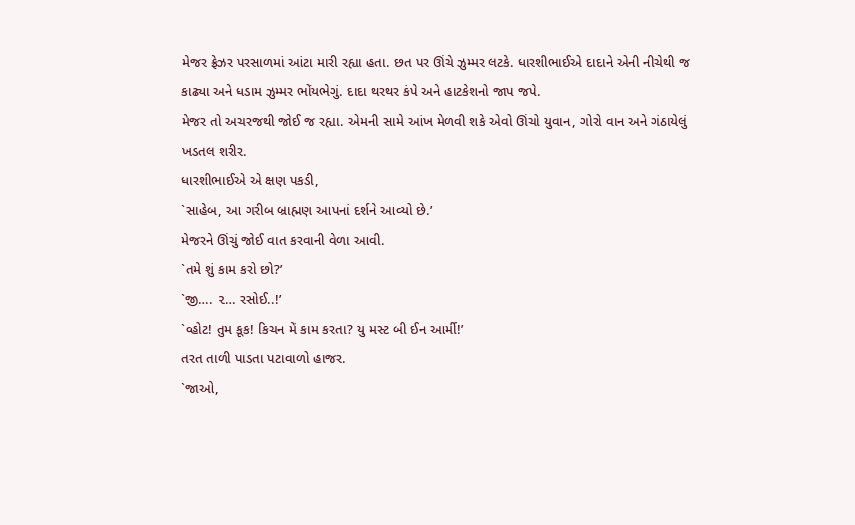મેજર ફ્રેઝર પરસાળમાં આંટા મારી રહ્યા હતા. છત પર ઊંચે ઝુમ્મર લટકે. ધારશીભાઈએ દાદાને એની નીચેથી જ કાઢ્યા અને ધડામ ઝુમ્મર ભોંયભેગું. દાદા થરથર કંપે અને હાટકેશનો જાપ જપે.
મેજર તો અચરજથી જોઈ જ રહ્યા. એમની સામે આંખ મેળવી શકે એવો ઊંચો યુવાન, ગોરો વાન અને ગંઠાયેલું ખડતલ શરીર.
ધારશીભાઈએ એ ક્ષણ પકડી,
`સાહેબ, આ ગરીબ બ્રાહ્મણ આપનાં દર્શને આવ્યો છે.’
મેજરને ઊંચું જોઈ વાત કરવાની વેળા આવી.
`તમે શું કામ કરો છો?’
`જી…. ૨… રસોઈ..!’
`વ્હોટ! તુમ કૂક! કિચન મેં કામ કરતા? યુ મસ્ટ બી ઈન આર્મી!’
તરત તાળી પાડતા પટાવાળો હાજર.
`જાઓ,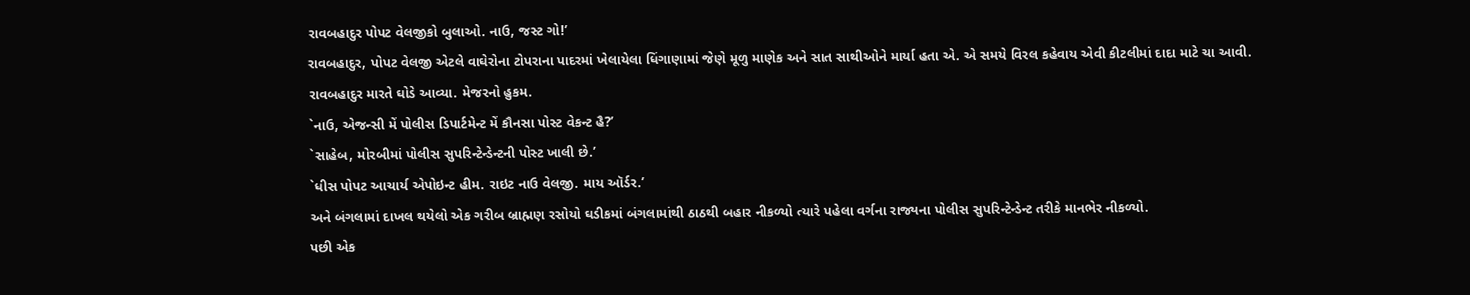રાવબહાદુર પોપટ વેલજીકો બુલાઓ. નાઉ, જસ્ટ ગો!’
રાવબહાદુર, પોપટ વેલજી એટલે વાઘેરોના ટોપરાના પાદરમાં ખેલાયેલા ધિંગાણામાં જેણે મૂળુ માણેક અને સાત સાથીઓને માર્યા હતા એ. એ સમયે વિરલ કહેવાય એવી કીટલીમાં દાદા માટે ચા આવી. રાવબહાદુર મારતે ઘોડે આવ્યા. મેજરનો હુકમ.
`નાઉ, એજન્સી મેં પોલીસ ડિપાર્ટમેન્ટ મેં કૌનસા પોસ્ટ વેકન્ટ હૈ?’
`સાહેબ, મોરબીમાં પોલીસ સુપરિન્ટેન્ડેન્ટની પોસ્ટ ખાલી છે.’
`ધીસ પોપટ આચાર્ય એપોઇન્ટ હીમ. રાઇટ નાઉ વેલજી. માય ઑર્ડર.’
અને બંગલામાં દાખલ થયેલો એક ગરીબ બ્રાહ્મણ રસોયો ઘડીકમાં બંગલામાંથી ઠાઠથી બહાર નીકળ્યો ત્યારે પહેલા વર્ગના રાજ્યના પોલીસ સુપરિન્ટેન્ડેન્ટ તરીકે માનભેર નીકળ્યો.
પછી એક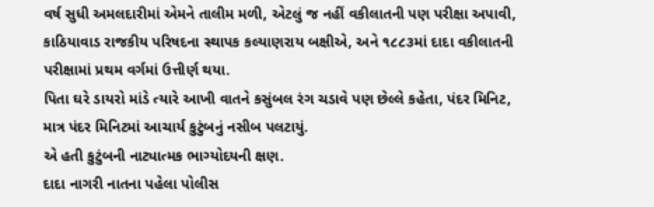વર્ષ સુધી અમલદારીમાં એમને તાલીમ મળી, એટલું જ નહીં વકીલાતની પણ પરીક્ષા અપાવી, કાઠિયાવાડ રાજકીય પરિષદના સ્થાપક કલ્યાણરાય બક્ષીએ, અને ૧૮૮૩માં દાદા વકીલાતની પરીક્ષામાં પ્રથમ વર્ગમાં ઉત્તીર્ણ થયા.
પિતા ઘરે ડાયરો માંડે ત્યારે આખી વાતને કસુંબલ રંગ ચડાવે પણ છેલ્લે કહેતા, પંદર મિનિટ, માત્ર પંદર મિનિટમાં આચાર્ય કુટુંબનું નસીબ પલટાયું.
એ હતી કુટુંબની નાટ્યાત્મક ભાગ્યોદયની ક્ષણ.
દાદા નાગરી નાતના પહેલા પોલીસ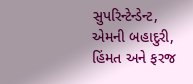સુપરિન્ટેન્ડેન્ટ, એમની બહાદુરી, હિંમત અને ફરજ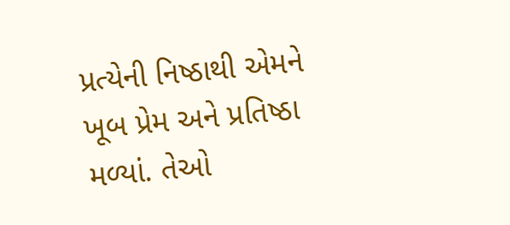પ્રત્યેની નિષ્ઠાથી એમને ખૂબ પ્રેમ અને પ્રતિષ્ઠા મળ્યાં. તેઓ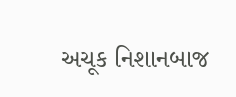અચૂક નિશાનબાજ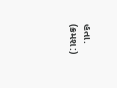હતા.
(ક્રમશ:)